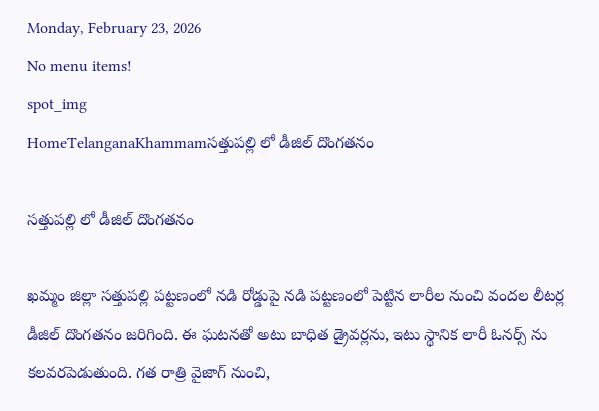Monday, February 23, 2026
No menu items!
spot_img
HomeTelanganaKhammamసత్తుపల్లి లో డీజిల్ దొంగతనం

సత్తుపల్లి లో డీజిల్ దొంగతనం

ఖమ్మం జిల్లా సత్తుపల్లి పట్టణంలో నడి రోడ్డుపై నడి పట్టణంలో పెట్టిన లారీల నుంచి వందల లీటర్ల డీజిల్ దొంగతనం జరిగింది. ఈ ఘటనతో అటు బాధిత డ్రైవర్లను, ఇటు స్థానిక లారీ ఓనర్స్ ను కలవరపెడుతుంది. గత రాత్రి వైజాగ్ నుంచి,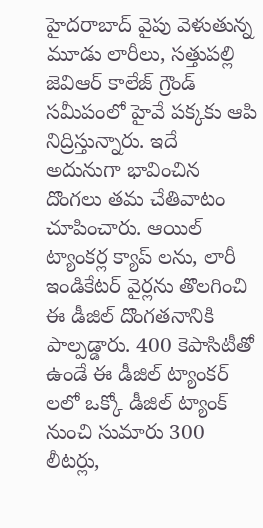హైదరాబాద్ వైపు వెళుతున్న మూడు లారీలు, సత్తుపల్లి జెవిఆర్ కాలేజ్ గ్రౌండ్ సమీపంలో హైవే పక్కకు ఆపి నిద్రిస్తున్నారు. ఇదే అదునుగా భావించిన దొంగలు తమ చేతివాటం చూపించారు. ఆయిల్ ట్యాంకర్ల క్యాప్ లను, లారీ ఇండికేటర్ వైర్లను తొలగించి ఈ డీజిల్ దొంగతనానికి పాల్పడ్డారు. 400 కెపాసిటీతో ఉండే ఈ డీజిల్ ట్యాంకర్ లలో ఒక్కో డీజిల్ ట్యాంక్ నుంచి సుమారు 300 లీటర్లు,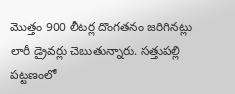మొత్తం 900 లీటర్ల దొంగతనం జరిగినట్లు లారీ డ్రైవర్లు చెబుతున్నారు. సత్తుపల్లి పట్టణంలో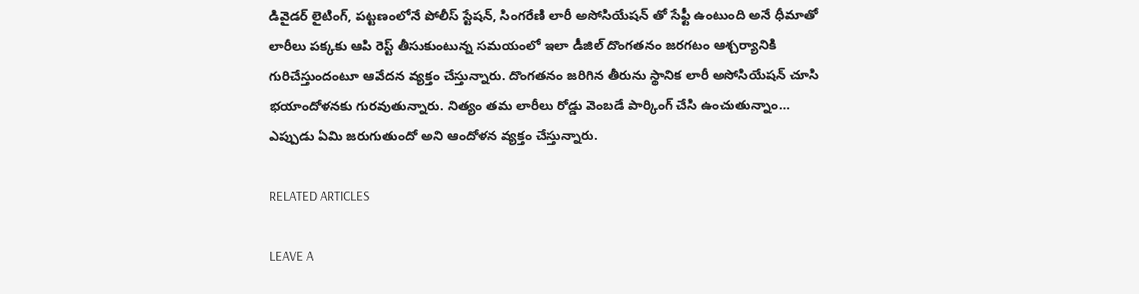డివైడర్ లైటింగ్, పట్టణంలోనే పోలీస్ స్టేషన్, సింగరేణి లారీ అసోసియేషన్ తో సేఫ్టీ ఉంటుంది అనే ధీమాతో లారీలు పక్కకు ఆపి రెస్ట్ తీసుకుంటున్న సమయంలో ఇలా డీజిల్ దొంగతనం జరగటం ఆశ్చర్యానికి గురిచేస్తుందంటూ ఆవేదన వ్యక్తం చేస్తున్నారు. దొంగతనం జరిగిన తీరును స్థానిక లారీ అసోసియేషన్ చూసి భయాందోళనకు గురవుతున్నారు. నిత్యం తమ లారీలు రోడ్డు వెంబడే పార్కింగ్ చేసి ఉంచుతున్నాం… ఎప్పుడు ఏమి జరుగుతుందో అని ఆందోళన వ్యక్తం చేస్తున్నారు.

RELATED ARTICLES

LEAVE A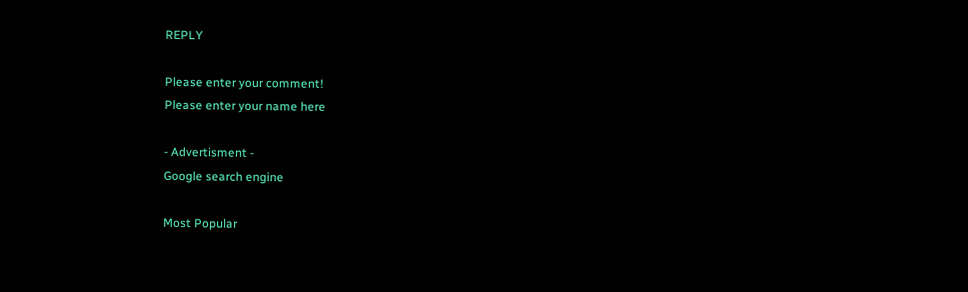REPLY

Please enter your comment!
Please enter your name here

- Advertisment -
Google search engine

Most Popular